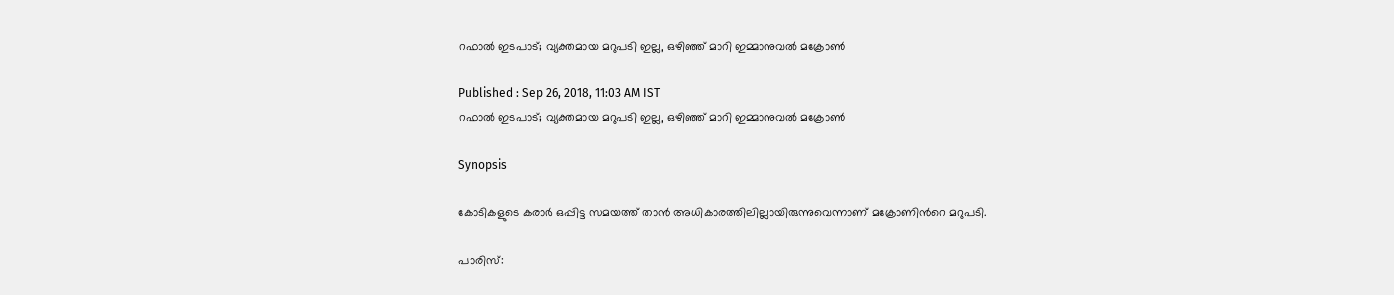റഫാല്‍ ഇടപാട്; വ്യക്തമായ മറുപടി ഇല്ല, ഒഴിഞ്ഞ് മാറി ഇമ്മാനുവല്‍ മക്രോണ്‍

Published : Sep 26, 2018, 11:03 AM IST
റഫാല്‍ ഇടപാട്; വ്യക്തമായ മറുപടി ഇല്ല, ഒഴിഞ്ഞ് മാറി ഇമ്മാനുവല്‍ മക്രോണ്‍

Synopsis

കോടികളുടെ കരാര്‍ ഒപ്പിട്ട സമയത്ത് താന്‍ അധികാരത്തിലില്ലായിരുന്നുവെന്നാണ് മക്രോണിന്‍റെ മറുപടി.

പാരിസ്: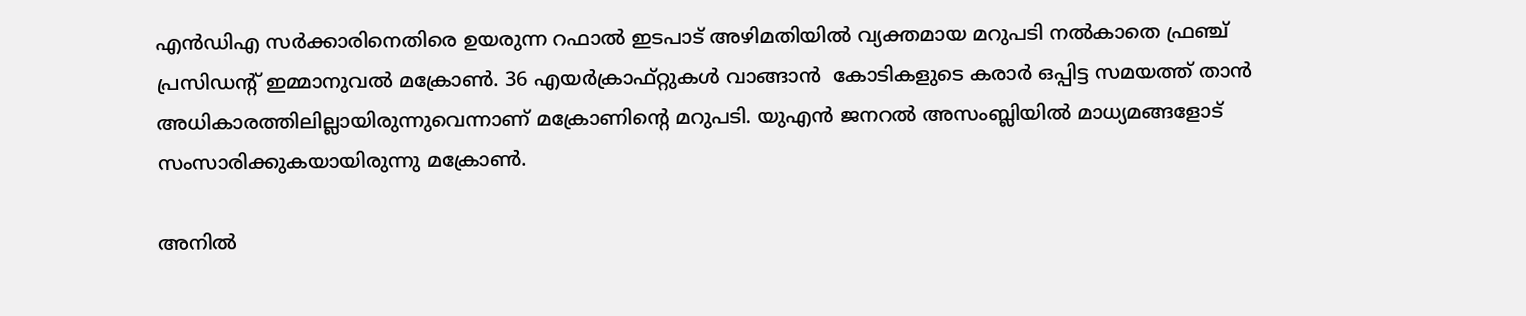എന്‍ഡിഎ സര്‍ക്കാരിനെതിരെ ഉയരുന്ന റഫാല്‍ ഇടപാട് അഴിമതിയില്‍ വ്യക്തമായ മറുപടി നല്‍കാതെ ഫ്രഞ്ച് പ്രസിഡന്‍റ് ഇമ്മാനുവല്‍ മക്രോണ്‍. 36 എയര്‍ക്രാഫ്റ്റുകള്‍ വാങ്ങാന്‍  കോടികളുടെ കരാര്‍ ഒപ്പിട്ട സമയത്ത് താന്‍ അധികാരത്തിലില്ലായിരുന്നുവെന്നാണ് മക്രോണിന്‍റെ മറുപടി. യുഎന്‍ ജനറല്‍ അസംബ്ലിയില്‍ മാധ്യമങ്ങളോട് സംസാരിക്കുകയായിരുന്നു മക്രോണ്‍.

അനില്‍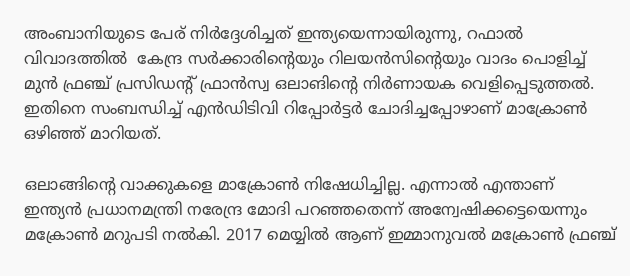അംബാനിയുടെ പേര് നിര്‍ദ്ദേശിച്ചത് ഇന്ത്യയെന്നായിരുന്നു, റഫാൽ വിവാദത്തിൽ  കേന്ദ്ര സര്‍ക്കാരിന്‍റെയും റിലയൻസിന്‍റെയും വാദം പൊളിച്ച് മുന്‍ ഫ്രഞ്ച് പ്രസിഡന്‍റ് ഫ്രാന്‍സ്വ ഒലാങിന്‍റെ നിര്‍ണായക വെളിപ്പെടുത്തൽ. ഇതിനെ സംബന്ധിച്ച് എന്‍ഡിടിവി റിപ്പോര്‍ട്ടര്‍ ചോദിച്ചപ്പോഴാണ് മാക്രോണ്‍ ഒഴിഞ്ഞ് മാറിയത്.

ഒലാങ്ങിന്‍റെ വാക്കുകളെ മാക്രോണ്‍ നിഷേധിച്ചില്ല. എന്നാല്‍ എന്താണ് ഇന്ത്യന്‍ പ്രധാനമന്ത്രി നരേന്ദ്ര മോദി പറഞ്ഞതെന്ന് അന്വേഷിക്കട്ടെയെന്നും മക്രോണ്‍ മറുപടി നല്‍കി. 2017 മെയ്യില്‍ ആണ് ഇമ്മാനുവല്‍ മക്രോണ്‍ ഫ്രഞ്ച്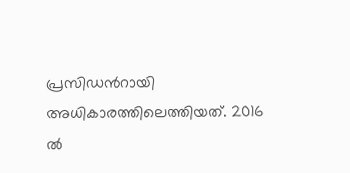പ്രസിഡന്‍റായി അധികാരത്തിലെത്തിയത്. 2016 ല്‍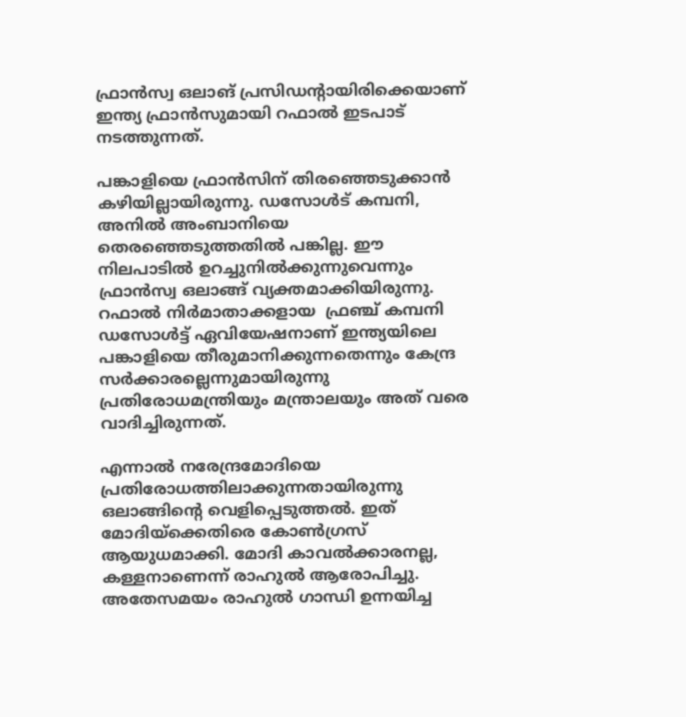ഫ്രാന്‍സ്വ ഒലാങ് പ്രസിഡന്‍റായിരിക്കെയാണ് ഇന്ത്യ ഫ്രാന്‍സുമായി റഫാല്‍ ഇടപാട് നടത്തുന്നത്.

പങ്കാളിയെ ഫ്രാന്‍സിന് തിരഞ്ഞെടുക്കാൻ കഴിയില്ലായിരുന്നു. ഡസോള്‍ട് കമ്പനി, അനില്‍ അംബാനിയെ തെരഞ്ഞെടുത്തതില്‍ പങ്കില്ല. ഈ നിലപാടില്‍ ഉറച്ചുനില്‍ക്കുന്നുവെന്നും ഫ്രാന്‍സ്വ ഒലാങ്ങ് വ്യക്തമാക്കിയിരുന്നു. റഫാൽ നിര്‍മാതാക്കളായ  ഫ്രഞ്ച് കമ്പനി ഡസോള്‍ട്ട് ഏവിയേഷനാണ് ഇന്ത്യയിലെ പങ്കാളിയെ തീരുമാനിക്കുന്നതെന്നും കേന്ദ്ര സര്‍ക്കാരല്ലെന്നുമായിരുന്നു പ്രതിരോധമന്ത്രിയും മന്ത്രാലയും അത് വരെ വാദിച്ചിരുന്നത്.

എന്നാല്‍ നരേന്ദ്രമോദിയെ പ്രതിരോധത്തിലാക്കുന്നതായിരുന്നു ഒലാങ്ങിന്‍റെ വെളിപ്പെടുത്തല്‍. ഇത് മോദിയ്ക്കെതിരെ കോണ്‍ഗ്രസ് ആയുധമാക്കി. മോദി കാവല്‍ക്കാരനല്ല, കള്ളനാണെന്ന് രാഹുല്‍ ആരോപിച്ചു. അതേസമയം രാഹുല്‍ ഗാന്ധി ഉന്നയിച്ച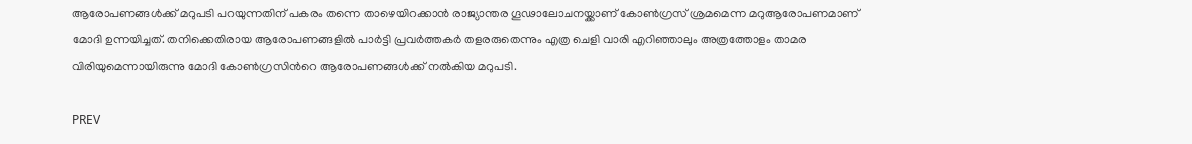ആരോപണങ്ങള്‍ക്ക് മറുപടി പറയുന്നതിന് പകരം തന്നെ താഴെയിറക്കാന്‍ രാജ്യാന്തര ഗൂഢാലോചനയ്ക്കാണ് കോണ്‍ഗ്രസ് ശ്രമമെന്ന മറുആരോപണമാണ് മോദി ഉന്നയിച്ചത്. തനിക്കെതിരായ ആരോപണങ്ങളില്‍ പാര്‍ട്ടി പ്രവര്‍ത്തകര്‍ തളരരുതെന്നും എത്ര ചെളി വാരി എറിഞ്ഞാലും അത്രത്തോളം താമര വിരിയുമെന്നായിരുന്നു മോദി കോണ്‍ഗ്രസിന്‍റെ ആരോപണങ്ങള്‍ക്ക് നല്‍കിയ മറുപടി.

PREV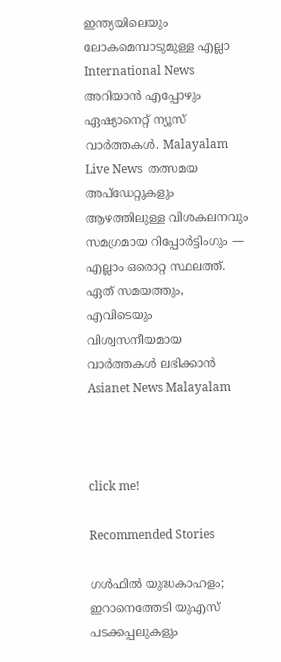ഇന്ത്യയിലെയും ലോകമെമ്പാടുമുള്ള എല്ലാ International News അറിയാൻ എപ്പോഴും ഏഷ്യാനെറ്റ് ന്യൂസ് വാർത്തകൾ. Malayalam Live News  തത്സമയ അപ്‌ഡേറ്റുകളും ആഴത്തിലുള്ള വിശകലനവും സമഗ്രമായ റിപ്പോർട്ടിംഗും — എല്ലാം ഒരൊറ്റ സ്ഥലത്ത്. ഏത് സമയത്തും, എവിടെയും വിശ്വസനീയമായ വാർത്തകൾ ലഭിക്കാൻ Asianet News Malayalam



click me!

Recommended Stories

ഗള്‍ഫില്‍ യുദ്ധകാഹളം; ഇറാനെത്തേടി യുഎസ് പടക്കപ്പലുകളും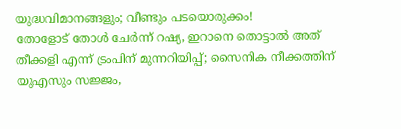യുദ്ധവിമാനങ്ങളും; വീണ്ടും പടയൊരുക്കം!
തോളോട് തോൾ ചേർന്ന് റഷ്യ, ഇറാനെ തൊട്ടാൽ അത് തീക്കളി എന്ന് ട്രംപിന് മുന്നറിയിപ്പ്; സൈനിക നീക്കത്തിന് യുഎസും സജ്ജം,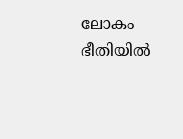ലോകം ഭീതിയിൽ